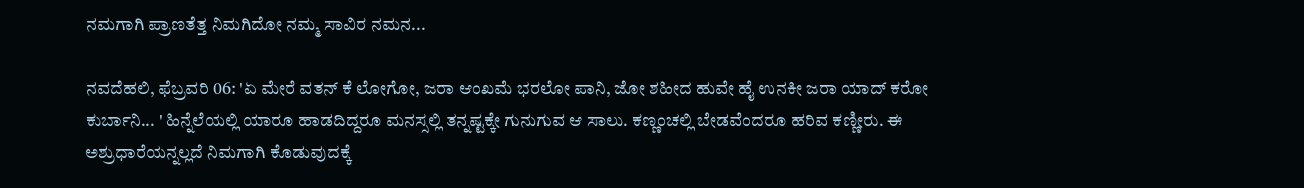ನಮಗಾಗಿ ಪ್ರಾಣತೆತ್ತ ನಿಮಗಿದೋ ನಮ್ಮ ಸಾವಿರ ನಮನ...

ನವದೆಹಲಿ, ಫೆಬ್ರವರಿ 06: 'ಏ ಮೇರೆ ವತನ್ ಕೆ ಲೋಗೋ, ಜರಾ ಆಂಖಮೆ ಭರಲೋ ಪಾನಿ, ಜೋ ಶಹೀದ ಹುವೇ ಹೈ ಉನಕೀ ಜರಾ ಯಾದ್ ಕರೋ ಕುರ್ಬಾನಿ... ' ಹಿನ್ನೆಲೆಯಲ್ಲಿ ಯಾರೂ ಹಾಡದಿದ್ದರೂ ಮನಸ್ಸಲ್ಲಿ ತನ್ನಷ್ಟಕ್ಕೇ ಗುನುಗುವ ಆ ಸಾಲು. ಕಣ್ಣಂಚಲ್ಲಿ ಬೇಡವೆಂದರೂ ಹರಿವ ಕಣ್ಣೀರು. ಈ ಅಶ್ರುಧಾರೆಯನ್ನಲ್ಲದೆ ನಿಮಗಾಗಿ ಕೊಡುವುದಕ್ಕೆ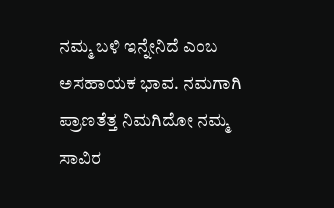ನಮ್ಮ ಬಳಿ ಇನ್ನೇನಿದೆ ಎಂಬ ಅಸಹಾಯಕ ಭಾವ. ನಮಗಾಗಿ ಪ್ರಾಣತೆತ್ತ ನಿಮಗಿದೋ ನಮ್ಮ ಸಾವಿರ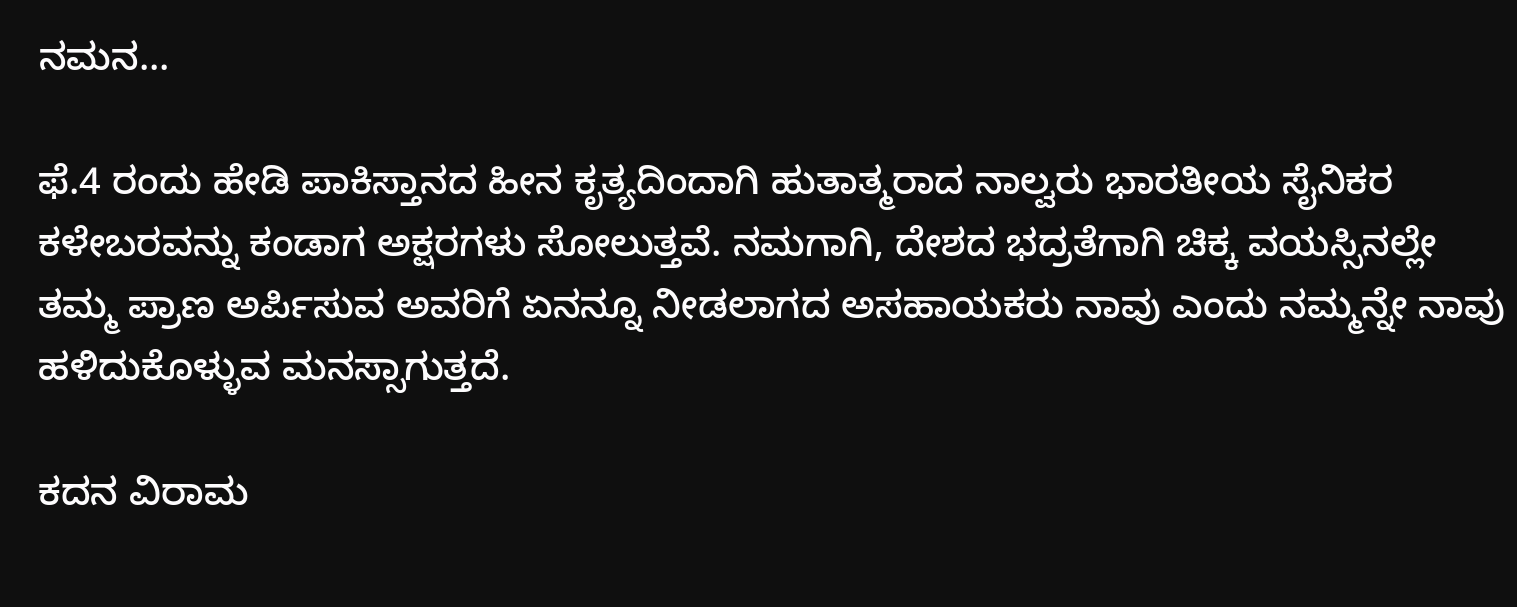ನಮನ...

ಫೆ.4 ರಂದು ಹೇಡಿ ಪಾಕಿಸ್ತಾನದ ಹೀನ ಕೃತ್ಯದಿಂದಾಗಿ ಹುತಾತ್ಮರಾದ ನಾಲ್ವರು ಭಾರತೀಯ ಸೈನಿಕರ ಕಳೇಬರವನ್ನು ಕಂಡಾಗ ಅಕ್ಷರಗಳು ಸೋಲುತ್ತವೆ. ನಮಗಾಗಿ, ದೇಶದ ಭದ್ರತೆಗಾಗಿ ಚಿಕ್ಕ ವಯಸ್ಸಿನಲ್ಲೇ ತಮ್ಮ ಪ್ರಾಣ ಅರ್ಪಿಸುವ ಅವರಿಗೆ ಏನನ್ನೂ ನೀಡಲಾಗದ ಅಸಹಾಯಕರು ನಾವು ಎಂದು ನಮ್ಮನ್ನೇ ನಾವು ಹಳಿದುಕೊಳ್ಳುವ ಮನಸ್ಸಾಗುತ್ತದೆ.

ಕದನ ವಿರಾಮ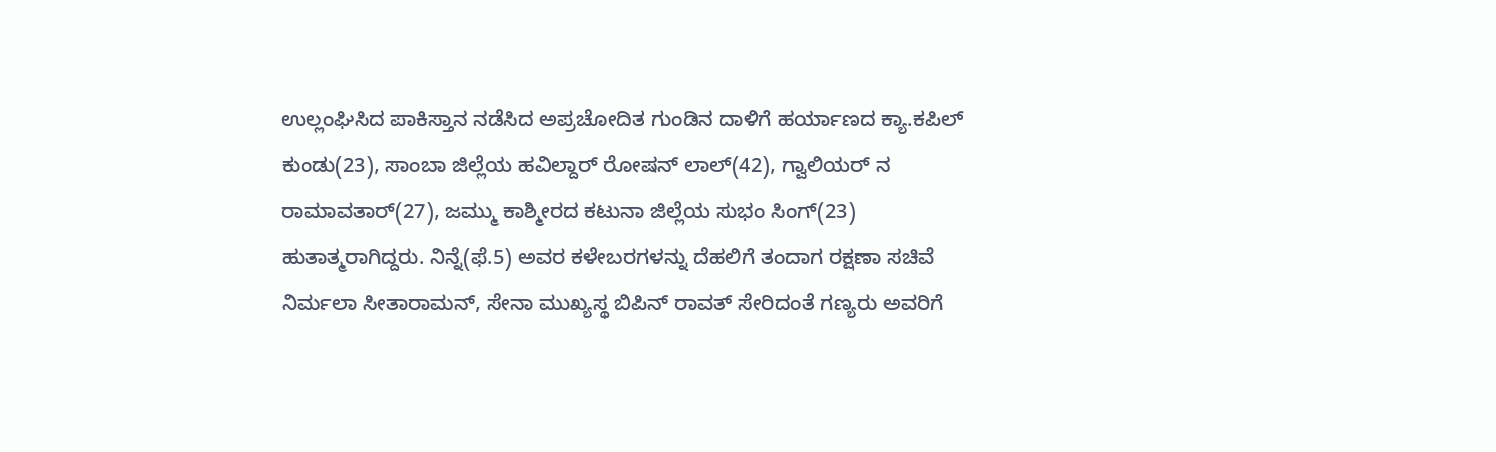ಉಲ್ಲಂಘಿಸಿದ ಪಾಕಿಸ್ತಾನ ನಡೆಸಿದ ಅಪ್ರಚೋದಿತ ಗುಂಡಿನ ದಾಳಿಗೆ ಹರ್ಯಾಣದ ಕ್ಯಾ.ಕಪಿಲ್ ಕುಂಡು(23), ಸಾಂಬಾ ಜಿಲ್ಲೆಯ ಹವಿಲ್ದಾರ್ ರೋಷನ್ ಲಾಲ್(42), ಗ್ವಾಲಿಯರ್ ನ ರಾಮಾವತಾರ್(27), ಜಮ್ಮು ಕಾಶ್ಮೀರದ ಕಟುನಾ ಜಿಲ್ಲೆಯ ಸುಭಂ ಸಿಂಗ್(23) ಹುತಾತ್ಮರಾಗಿದ್ದರು. ನಿನ್ನೆ(ಫೆ.5) ಅವರ ಕಳೇಬರಗಳನ್ನು ದೆಹಲಿಗೆ ತಂದಾಗ ರಕ್ಷಣಾ ಸಚಿವೆ ನಿರ್ಮಲಾ ಸೀತಾರಾಮನ್, ಸೇನಾ ಮುಖ್ಯಸ್ಥ ಬಿಪಿನ್ ರಾವತ್ ಸೇರಿದಂತೆ ಗಣ್ಯರು ಅವರಿಗೆ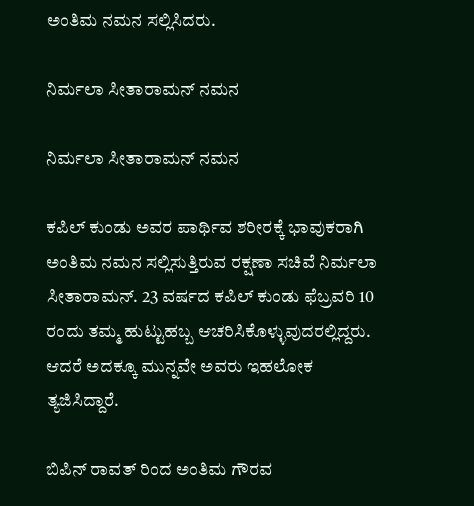ಅಂತಿಮ ನಮನ ಸಲ್ಲಿಸಿದರು.

ನಿರ್ಮಲಾ ಸೀತಾರಾಮನ್ ನಮನ

ನಿರ್ಮಲಾ ಸೀತಾರಾಮನ್ ನಮನ

ಕಪಿಲ್ ಕುಂಡು ಅವರ ಪಾರ್ಥಿವ ಶರೀರಕ್ಕೆ ಭಾವುಕರಾಗಿ ಅಂತಿಮ ನಮನ ಸಲ್ಲಿಸುತ್ತಿರುವ ರಕ್ಷಣಾ ಸಚಿವೆ ನಿರ್ಮಲಾ ಸೀತಾರಾಮನ್. 23 ವರ್ಷದ ಕಪಿಲ್ ಕುಂಡು ಫೆಬ್ರವರಿ 10 ರಂದು ತಮ್ಮ ಹುಟ್ಟುಹಬ್ಬ ಆಚರಿಸಿಕೊಳ್ಳುವುದರಲ್ಲಿದ್ದರು. ಆದರೆ ಅದಕ್ಕೂ ಮುನ್ನವೇ ಅವರು ಇಹಲೋಕ ತ್ಯಜಿಸಿದ್ದಾರೆ.

ಬಿಪಿನ್ ರಾವತ್ ರಿಂದ ಅಂತಿಮ ಗೌರವ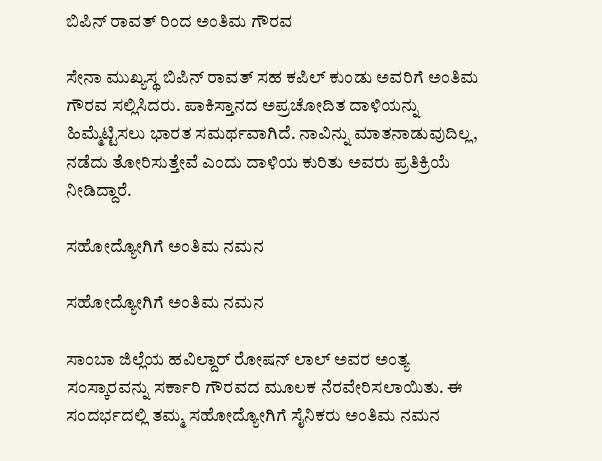ಬಿಪಿನ್ ರಾವತ್ ರಿಂದ ಅಂತಿಮ ಗೌರವ

ಸೇನಾ ಮುಖ್ಯಸ್ಥ ಬಿಪಿನ್ ರಾವತ್ ಸಹ ಕಪಿಲ್ ಕುಂಡು ಅವರಿಗೆ ಅಂತಿಮ ಗೌರವ ಸಲ್ಲಿಸಿದರು. ಪಾಕಿಸ್ತಾನದ ಅಪ್ರಚೋದಿತ ದಾಳಿಯನ್ನು ಹಿಮ್ಮೆಟ್ಟಿಸಲು ಭಾರತ ಸಮರ್ಥವಾಗಿದೆ. ನಾವಿನ್ನು ಮಾತನಾಡುವುದಿಲ್ಲ, ನಡೆದು ತೋರಿಸುತ್ತೇವೆ ಎಂದು ದಾಳಿಯ ಕುರಿತು ಅವರು ಪ್ರತಿಕ್ರಿಯೆ ನೀಡಿದ್ದಾರೆ.

ಸಹೋದ್ಯೋಗಿಗೆ ಅಂತಿಮ ನಮನ

ಸಹೋದ್ಯೋಗಿಗೆ ಅಂತಿಮ ನಮನ

ಸಾಂಬಾ ಜಿಲ್ಲೆಯ ಹವಿಲ್ದಾರ್ ರೋಷನ್ ಲಾಲ್ ಅವರ ಅಂತ್ಯ ಸಂಸ್ಕಾರವನ್ನು ಸರ್ಕಾರಿ ಗೌರವದ ಮೂಲಕ ನೆರವೇರಿಸಲಾಯಿತು. ಈ ಸಂದರ್ಭದಲ್ಲಿ ತಮ್ಮ ಸಹೋದ್ಯೋಗಿಗೆ ಸೈನಿಕರು ಅಂತಿಮ ನಮನ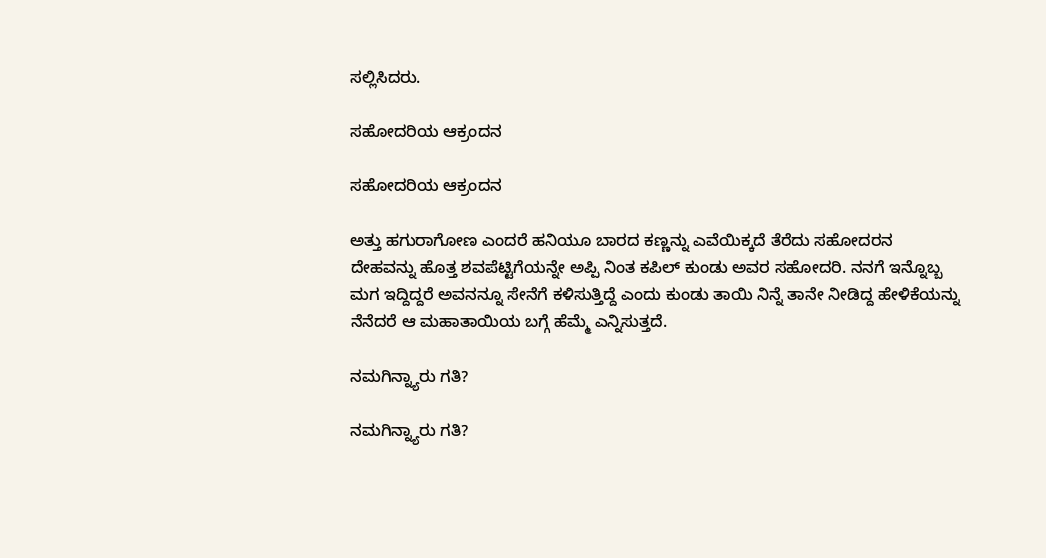ಸಲ್ಲಿಸಿದರು.

ಸಹೋದರಿಯ ಆಕ್ರಂದನ

ಸಹೋದರಿಯ ಆಕ್ರಂದನ

ಅತ್ತು ಹಗುರಾಗೋಣ ಎಂದರೆ ಹನಿಯೂ ಬಾರದ ಕಣ್ಣನ್ನು ಎವೆಯಿಕ್ಕದೆ ತೆರೆದು ಸಹೋದರನ ದೇಹವನ್ನು ಹೊತ್ತ ಶವಪೆಟ್ಟಿಗೆಯನ್ನೇ ಅಪ್ಪಿ ನಿಂತ ಕಪಿಲ್ ಕುಂಡು ಅವರ ಸಹೋದರಿ. ನನಗೆ ಇನ್ನೊಬ್ಬ ಮಗ ಇದ್ದಿದ್ದರೆ ಅವನನ್ನೂ ಸೇನೆಗೆ ಕಳಿಸುತ್ತಿದ್ದೆ ಎಂದು ಕುಂಡು ತಾಯಿ ನಿನ್ನೆ ತಾನೇ ನೀಡಿದ್ದ ಹೇಳಿಕೆಯನ್ನು ನೆನೆದರೆ ಆ ಮಹಾತಾಯಿಯ ಬಗ್ಗೆ ಹೆಮ್ಮೆ ಎನ್ನಿಸುತ್ತದೆ.

ನಮಗಿನ್ನ್ಯಾರು ಗತಿ?

ನಮಗಿನ್ನ್ಯಾರು ಗತಿ?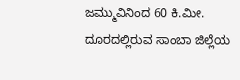ಜಮ್ಮುವಿನಿಂದ 60 ಕಿ.ಮೀ. ದೂರದಲ್ಲಿರುವ ಸಾಂಬಾ ಜಿಲ್ಲೆಯ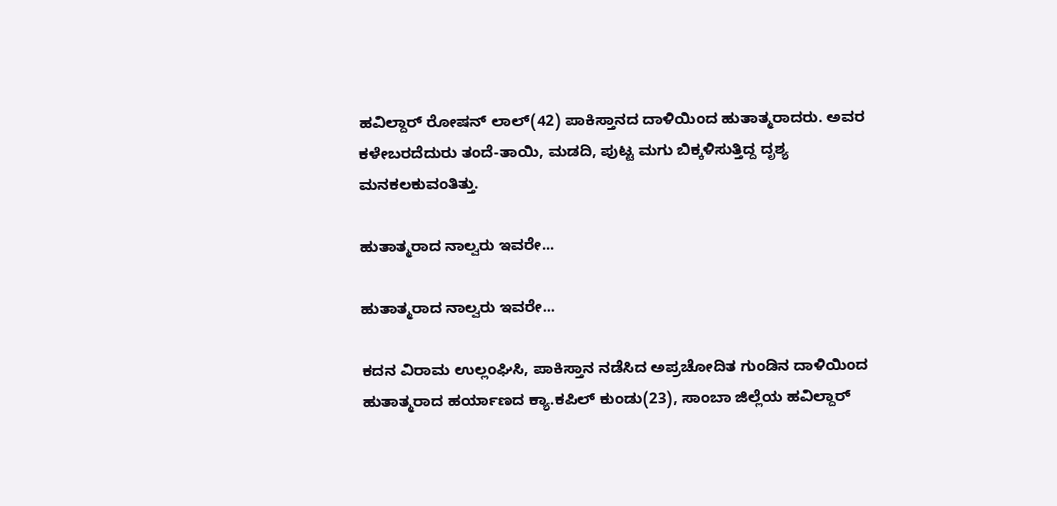ಹವಿಲ್ದಾರ್ ರೋಷನ್ ಲಾಲ್(42) ಪಾಕಿಸ್ತಾನದ ದಾಳಿಯಿಂದ ಹುತಾತ್ಮರಾದರು. ಅವರ ಕಳೇಬರದೆದುರು ತಂದೆ-ತಾಯಿ, ಮಡದಿ, ಪುಟ್ಟ ಮಗು ಬಿಕ್ಕಳಿಸುತ್ತಿದ್ದ ದೃಶ್ಯ ಮನಕಲಕುವಂತಿತ್ತು.

ಹುತಾತ್ಮರಾದ ನಾಲ್ವರು ಇವರೇ...

ಹುತಾತ್ಮರಾದ ನಾಲ್ವರು ಇವರೇ...

ಕದನ ವಿರಾಮ ಉಲ್ಲಂಘಿಸಿ, ಪಾಕಿಸ್ತಾನ ನಡೆಸಿದ ಅಪ್ರಚೋದಿತ ಗುಂಡಿನ ದಾಳಿಯಿಂದ ಹುತಾತ್ಮರಾದ ಹರ್ಯಾಣದ ಕ್ಯಾ.ಕಪಿಲ್ ಕುಂಡು(23), ಸಾಂಬಾ ಜಿಲ್ಲೆಯ ಹವಿಲ್ದಾರ್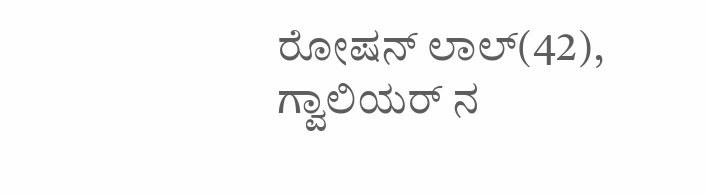ರೋಷನ್ ಲಾಲ್(42), ಗ್ವಾಲಿಯರ್ ನ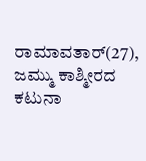ರಾಮಾವತಾರ್(27), ಜಮ್ಮು ಕಾಶ್ಮೀರದ ಕಟುನಾ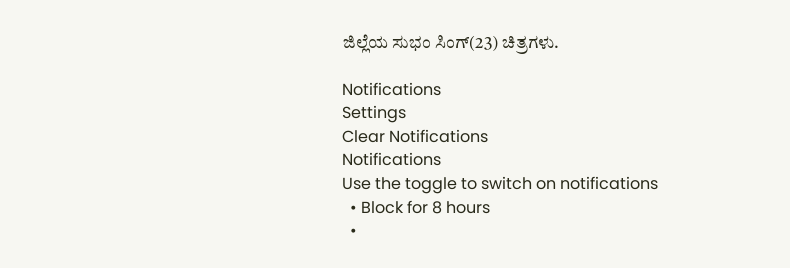ಜಿಲ್ಲೆಯ ಸುಭಂ ಸಿಂಗ್(23) ಚಿತ್ರಗಳು.

Notifications
Settings
Clear Notifications
Notifications
Use the toggle to switch on notifications
  • Block for 8 hours
  •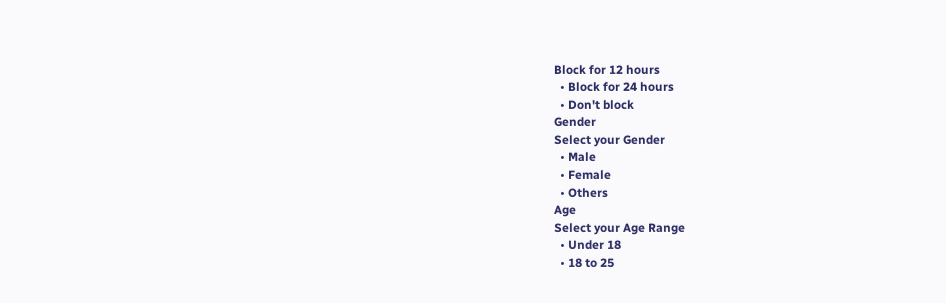Block for 12 hours
  • Block for 24 hours
  • Don't block
Gender
Select your Gender
  • Male
  • Female
  • Others
Age
Select your Age Range
  • Under 18
  • 18 to 25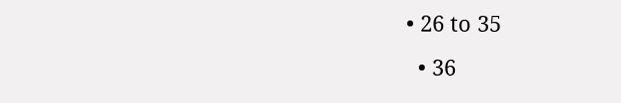• 26 to 35
  • 36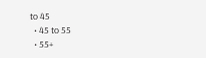to 45
  • 45 to 55
  • 55+